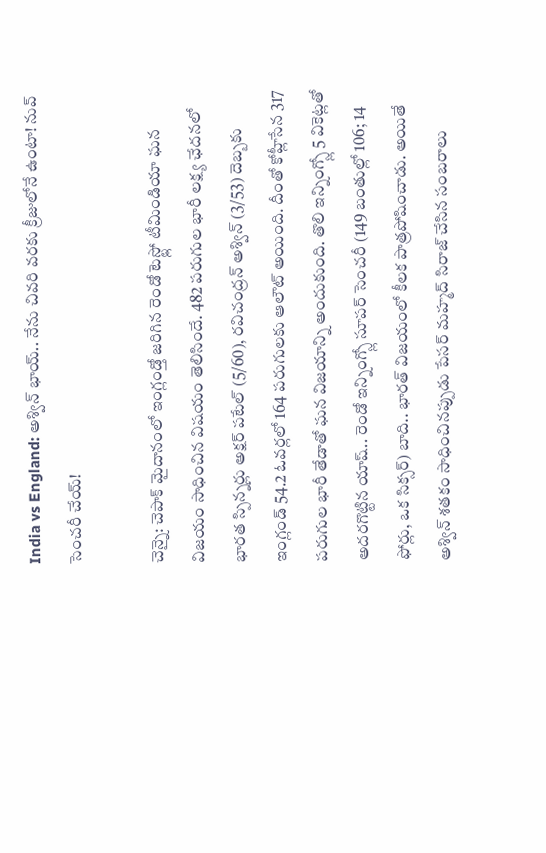India vs England: అశ్విన్ భాయ్.. నేను చివరి వరకు క్రీజులోనే ఉంటా! నువ్ సెంచరీ చేయ్!

చెన్నై: చెపాక్ మైదానంలో ఇంగ్లండ్తో జరిగిన రెండో టెస్ట్లో టీమిండియా ఘన విజయం సాధించిన విషయం తెలిసిందే. 482 పరుగుల భారీ లక్ష్య ఛేదనలో భారత స్పిన్నర్లు అక్షర్ పటేల్ (5/60), రవిచంద్రన్ అశ్విన్ (3/53) దెబ్బకు ఇంగ్లండ్ 54.2 ఓవర్లలో 164 పరుగులకు ఆలౌట్ అయింది. దీంతో కోహ్లీసేన 317 పరుగుల భారీ తేడాతో ఘన విజయాన్ని అందుకుంది. తొలి ఇన్నింగ్స్లో 5 వికెట్లతో అదరగొట్టిన యాష్.. రెండో ఇన్నింగ్స్లో సూపర్ సెంచరీ (149 బంతుల్లో 106; 14 ఫోర్లు, ఒక సిక్సర్) బాది.. భారత్ విజయంలో కీలక పాత్రపోషించాడు. అయితే అశ్విన్ శతకం సాధించినప్పుడు పేసర్ మహ్మద్ సిరాజ్ చేసిన సంబరాలు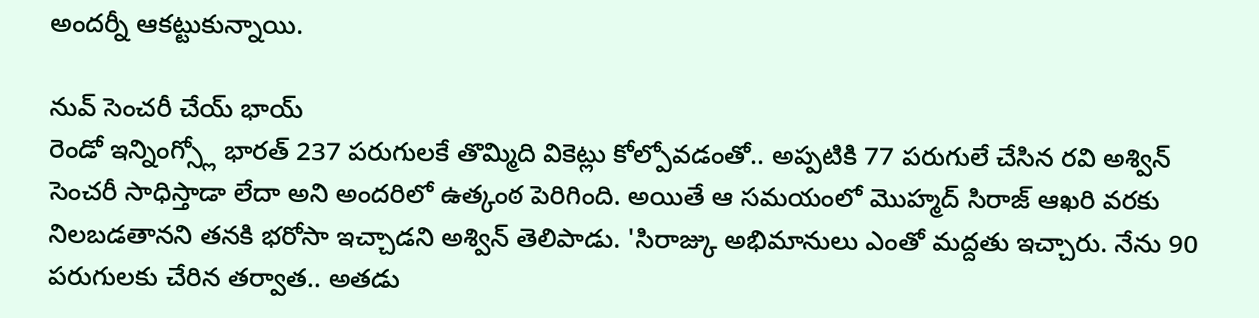అందర్నీ ఆకట్టుకున్నాయి.

నువ్ సెంచరీ చేయ్ భాయ్
రెండో ఇన్నింగ్స్లో భారత్ 237 పరుగులకే తొమ్మిది వికెట్లు కోల్పోవడంతో.. అప్పటికి 77 పరుగులే చేసిన రవి అశ్విన్ సెంచరీ సాధిస్తాడా లేదా అని అందరిలో ఉత్కంఠ పెరిగింది. అయితే ఆ సమయంలో మొహ్మద్ సిరాజ్ ఆఖరి వరకు నిలబడతానని తనకి భరోసా ఇచ్చాడని అశ్విన్ తెలిపాడు. 'సిరాజ్కు అభిమానులు ఎంతో మద్దతు ఇచ్చారు. నేను 90 పరుగులకు చేరిన తర్వాత.. అతడు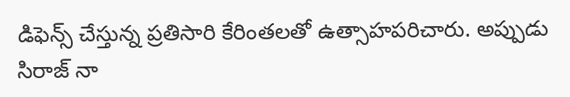డిఫెన్స్ చేస్తున్న ప్రతిసారి కేరింతలతో ఉత్సాహపరిచారు. అప్పుడు సిరాజ్ నా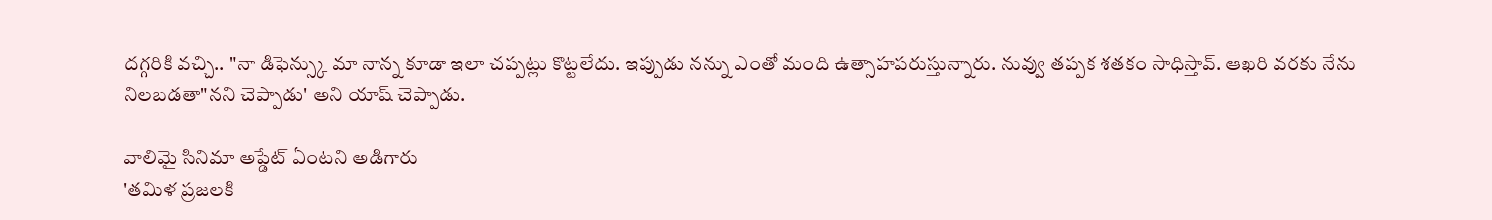దగ్గరికి వచ్చి.. "నా డిఫెన్స్కు మా నాన్న కూడా ఇలా చప్పట్లు కొట్టలేదు. ఇప్పుడు నన్ను ఎంతో మంది ఉత్సాహపరుస్తున్నారు. నువ్వు తప్పక శతకం సాధిస్తావ్. ఆఖరి వరకు నేను నిలబడతా"నని చెప్పాడు' అని యాష్ చెప్పాడు.

వాలిమై సినిమా అప్డేట్ ఏంటని అడిగారు
'తమిళ ప్రజలకి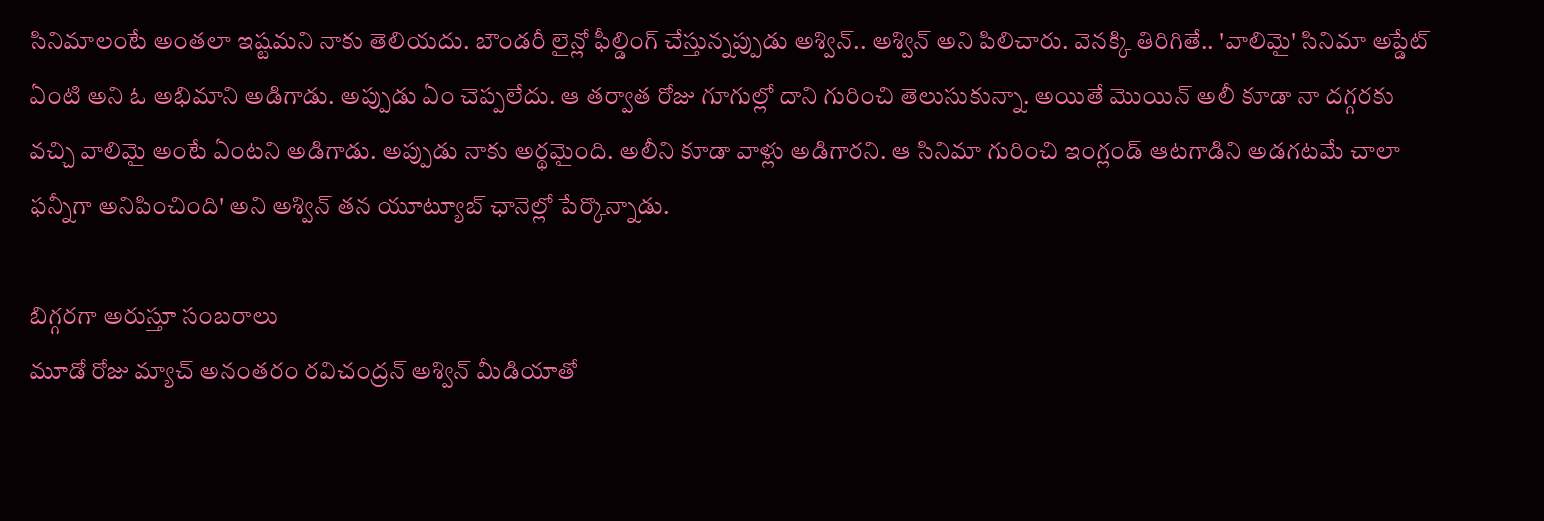సినిమాలంటే అంతలా ఇష్టమని నాకు తెలియదు. బౌండరీ లైన్లో ఫీల్డింగ్ చేస్తున్నప్పుడు అశ్విన్.. అశ్విన్ అని పిలిచారు. వెనక్కి తిరిగితే.. 'వాలిమై' సినిమా అప్డేట్ ఏంటి అని ఓ అభిమాని అడిగాడు. అప్పుడు ఏం చెప్పలేదు. ఆ తర్వాత రోజు గూగుల్లో దాని గురించి తెలుసుకున్నా. అయితే మొయిన్ అలీ కూడా నా దగ్గరకు వచ్చి వాలిమై అంటే ఏంటని అడిగాడు. అప్పుడు నాకు అర్థమైంది. అలీని కూడా వాళ్లు అడిగారని. ఆ సినిమా గురించి ఇంగ్లండ్ ఆటగాడిని అడగటమే చాలా ఫన్నీగా అనిపించింది' అని అశ్విన్ తన యూట్యూబ్ ఛానెల్లో పేర్కొన్నాడు.

బిగ్గరగా అరుస్తూ సంబరాలు
మూడో రోజు మ్యాచ్ అనంతరం రవిచంద్రన్ అశ్విన్ మీడియాతో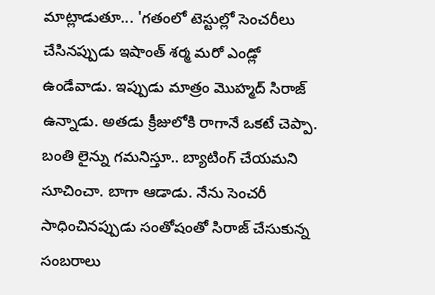మాట్లాడుతూ... 'గతంలో టెస్టుల్లో సెంచరీలు చేసినప్పుడు ఇషాంత్ శర్మ మరో ఎండ్లో ఉండేవాడు. ఇప్పుడు మాత్రం మొహ్మద్ సిరాజ్ ఉన్నాడు. అతడు క్రీజులోకి రాగానే ఒకటే చెప్పా. బంతి లైన్ను గమనిస్తూ.. బ్యాటింగ్ చేయమని సూచించా. బాగా ఆడాడు. నేను సెంచరీ సాధించినప్పుడు సంతోషంతో సిరాజ్ చేసుకున్న సంబరాలు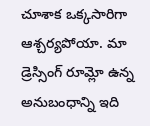చూశాక ఒక్కసారిగా ఆశ్చర్యపోయా. మా డ్రెస్సింగ్ రూమ్లో ఉన్న అనుబంధాన్ని ఇది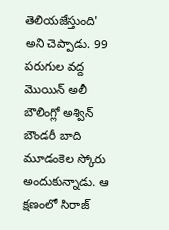తెలియజేస్తుంది' అని చెప్పాడు. 99 పరుగుల వద్ద మొయిన్ అలీ బౌలింగ్లో అశ్విన్ బౌండరీ బాది మూడంకెల స్కోరు అందుకున్నాడు. ఆ క్షణంలో సిరాజ్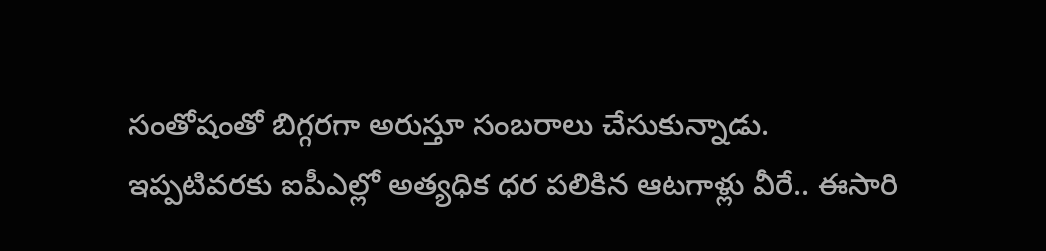సంతోషంతో బిగ్గరగా అరుస్తూ సంబరాలు చేసుకున్నాడు.
ఇప్పటివరకు ఐపీఎల్లో అత్యధిక ధర పలికిన ఆటగాళ్లు వీరే.. ఈసారి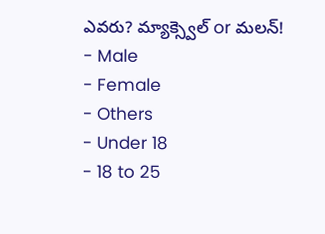ఎవరు? మ్యాక్స్వెల్ or మలన్!
- Male
- Female
- Others
- Under 18
- 18 to 25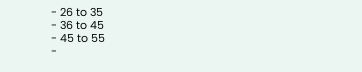- 26 to 35
- 36 to 45
- 45 to 55
-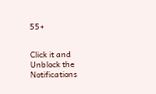55+


Click it and Unblock the Notifications